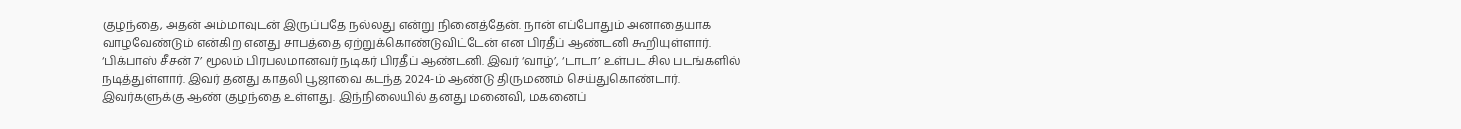குழந்தை, அதன் அம்மாவுடன் இருப்பதே நல்லது என்று நினைத்தேன். நான் எப்போதும் அனாதையாக வாழவேண்டும் என்கிற எனது சாபத்தை ஏற்றுக்கொண்டுவிட்டேன் என பிரதீப் ஆண்டனி கூறியுள்ளார். ‘பிக்பாஸ் சீசன் 7’ மூலம் பிரபலமானவர் நடிகர் பிரதீப் ஆண்டனி. இவர் ‘வாழ்’, ‘டாடா’ உள்பட சில படங்களில் நடித்துள்ளார். இவர் தனது காதலி பூஜாவை கடந்த 2024-ம் ஆண்டு திருமணம் செய்துகொண்டார். இவர்களுக்கு ஆண் குழந்தை உள்ளது. இந்நிலையில் தனது மனைவி, மகனைப்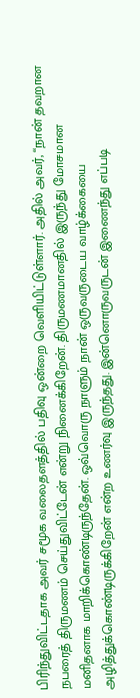பிரிந்துவிட்டதாக அவர் சமூக வலைதளத்தில் பதிவு ஒன்றை வெளியிட்டுள்ளார். அதில் அவர், “நான் தவறான நபரைத் திருமணம் செய்துவிட்டேன் என்று நினைக்கிறேன். திருமணமானதில் இருந்து மோசமான மனிதனாக மாறிக்கொண்டிருந்தேன். ஒவ்வொரு நாளும் நான் ஒருவருடைய வாழ்க்கையை அழித்துக்கொண்டிருக்கிறேன் என்ற உணர்வு இருந்தது. இன்னொருவருடன் இணைந்து எப்படி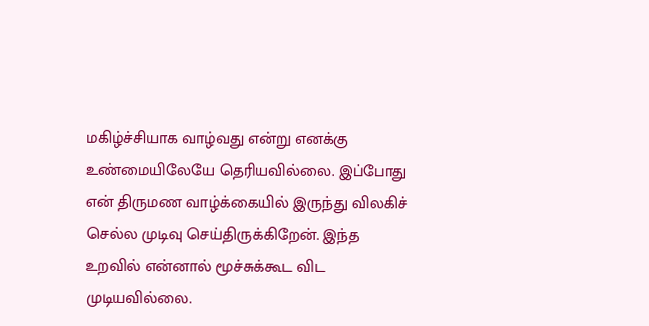மகிழ்ச்சியாக வாழ்வது என்று எனக்கு உண்மையிலேயே தெரியவில்லை. இப்போது என் திருமண வாழ்க்கையில் இருந்து விலகிச் செல்ல முடிவு செய்திருக்கிறேன். இந்த உறவில் என்னால் மூச்சுக்கூட விட முடியவில்லை.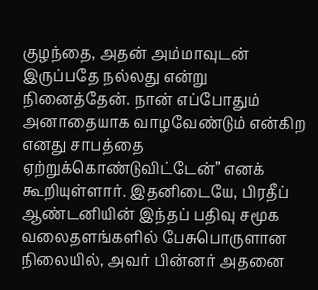குழந்தை, அதன் அம்மாவுடன் இருப்பதே நல்லது என்று நினைத்தேன். நான் எப்போதும் அனாதையாக வாழவேண்டும் என்கிற எனது சாபத்தை ஏற்றுக்கொண்டுவிட்டேன்” எனக் கூறியுள்ளார். இதனிடையே, பிரதீப் ஆண்டனியின் இந்தப் பதிவு சமூக வலைதளங்களில் பேசுபொருளான நிலையில், அவர் பின்னர் அதனை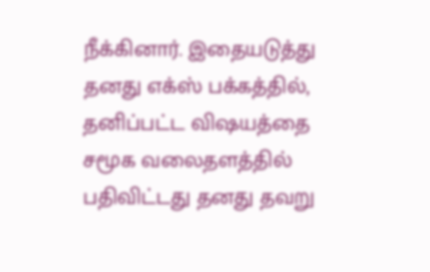நீக்கினார். இதையடுத்து தனது எக்ஸ் பக்கத்தில், தனிப்பட்ட விஷயத்தை சமூக வலைதளத்தில் பதிவிட்டது தனது தவறு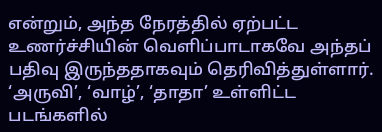என்றும், அந்த நேரத்தில் ஏற்பட்ட உணர்ச்சியின் வெளிப்பாடாகவே அந்தப் பதிவு இருந்ததாகவும் தெரிவித்துள்ளார். ‘அருவி’, ‘வாழ்’, ‘தாதா’ உள்ளிட்ட படங்களில்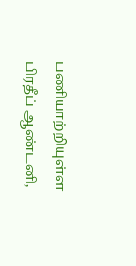பணியாற்றியுள்ள பிரதீப் ஆண்டனி,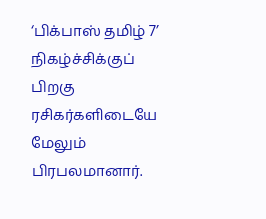‘பிக்பாஸ் தமிழ் 7’ நிகழ்ச்சிக்குப் பிறகு ரசிகர்களிடையே மேலும் பிரபலமானார்.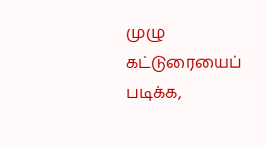முழு கட்டுரையைப் படிக்க,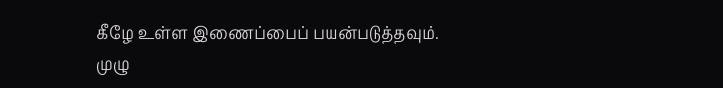கீழே உள்ள இணைப்பைப் பயன்படுத்தவும்.
முழு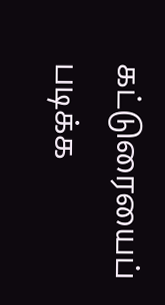கட்டுரையைப் படிக்க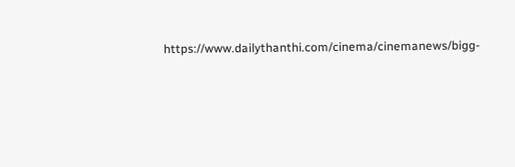https://www.dailythanthi.com/cinema/cinemanews/bigg-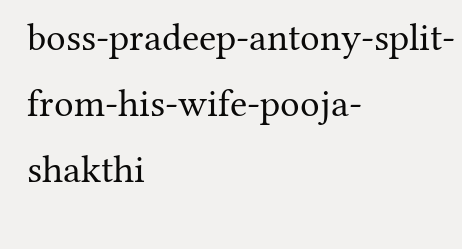boss-pradeep-antony-split-from-his-wife-pooja-shakthi